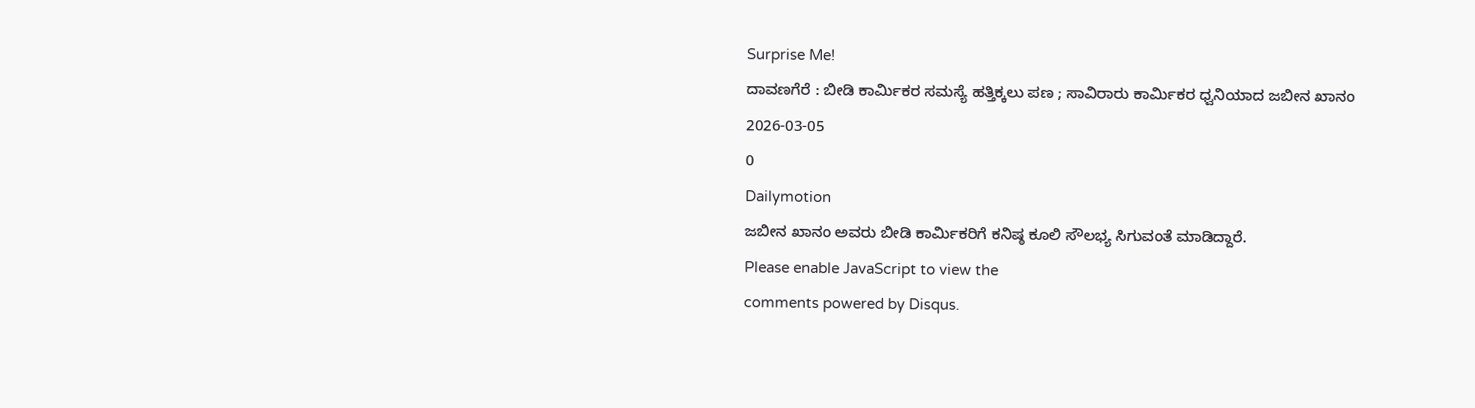Surprise Me!
ದಾವಣಗೆರೆ : ಬೀಡಿ ಕಾರ್ಮಿಕರ ಸಮಸ್ಯೆ ಹತ್ತಿಕ್ಕಲು ಪಣ ; ಸಾವಿರಾರು ಕಾರ್ಮಿಕರ ಧ್ವನಿಯಾದ ಜಬೀನ ಖಾನಂ
2026-03-05
0
Dailymotion
ಜಬೀನ ಖಾನಂ ಅವರು ಬೀಡಿ ಕಾರ್ಮಿಕರಿಗೆ ಕನಿಷ್ಠ ಕೂಲಿ ಸೌಲಭ್ಯ ಸಿಗುವಂತೆ ಮಾಡಿದ್ದಾರೆ.
Please enable JavaScript to view the
comments powered by Disqus.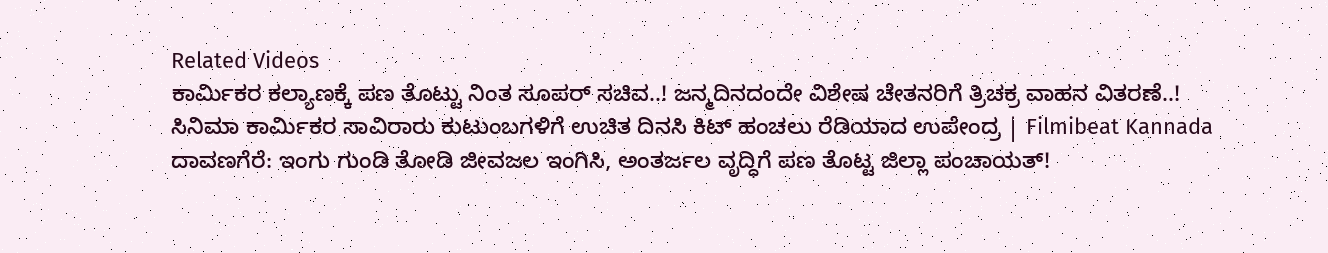Related Videos
ಕಾರ್ಮಿಕರ ಕಲ್ಯಾಣಕ್ಕೆ ಪಣ ತೊಟ್ಟು ನಿಂತ ಸೂಪರ್ ಸಚಿವ..! ಜನ್ಮದಿನದಂದೇ ವಿಶೇಷ ಚೇತನರಿಗೆ ತ್ರಿಚಕ್ರ ವಾಹನ ವಿತರಣೆ..!
ಸಿನಿಮಾ ಕಾರ್ಮಿಕರ ಸಾವಿರಾರು ಕುಟುಂಬಗಳಿಗೆ ಉಚಿತ ದಿನಸಿ ಕಿಟ್ ಹಂಚಲು ರೆಡಿಯಾದ ಉಪೇಂದ್ರ | Filmibeat Kannada
ದಾವಣಗೆರೆ: ಇಂಗು ಗುಂಡಿ ತೋಡಿ ಜೀವಜಲ ಇಂಗಿಸಿ, ಅಂತರ್ಜಲ ವೃದ್ಧಿಗೆ ಪಣ ತೊಟ್ಟ ಜಿಲ್ಲಾ ಪಂಚಾಯತ್!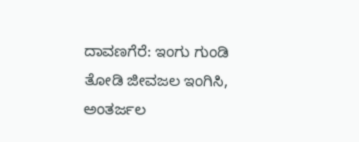ದಾವಣಗೆರೆ: ಇಂಗು ಗುಂಡಿ ತೋಡಿ ಜೀವಜಲ ಇಂಗಿಸಿ, ಅಂತರ್ಜಲ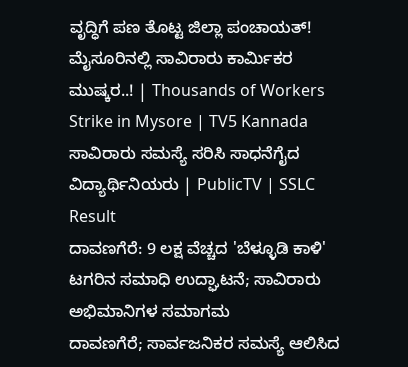ವೃದ್ಧಿಗೆ ಪಣ ತೊಟ್ಟ ಜಿಲ್ಲಾ ಪಂಚಾಯತ್!
ಮೈಸೂರಿನಲ್ಲಿ ಸಾವಿರಾರು ಕಾರ್ಮಿಕರ ಮುಷ್ಕರ..! | Thousands of Workers Strike in Mysore | TV5 Kannada
ಸಾವಿರಾರು ಸಮಸ್ಯೆ ಸರಿಸಿ ಸಾಧನೆಗೈದ ವಿದ್ಯಾರ್ಥಿನಿಯರು | PublicTV | SSLC Result
ದಾವಣಗೆರೆ: 9 ಲಕ್ಷ ವೆಚ್ಚದ 'ಬೆಳ್ಳೂಡಿ ಕಾಳಿ' ಟಗರಿನ ಸಮಾಧಿ ಉದ್ಘಾಟನೆ; ಸಾವಿರಾರು ಅಭಿಮಾನಿಗಳ ಸಮಾಗಮ
ದಾವಣಗೆರೆ; ಸಾರ್ವಜನಿಕರ ಸಮಸ್ಯೆ ಆಲಿಸಿದ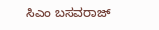ಸಿಎಂ ಬಸವರಾಜ್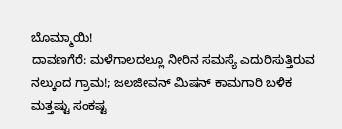ಬೊಮ್ಮಾಯಿ!
ದಾವಣಗೆರೆ: ಮಳೆಗಾಲದಲ್ಲೂ ನೀರಿನ ಸಮಸ್ಯೆ ಎದುರಿಸುತ್ತಿರುವ ನಲ್ಕುಂದ ಗ್ರಾಮ!; ಜಲಜೀವನ್ ಮಿಷನ್ ಕಾಮಗಾರಿ ಬಳಿಕ ಮತ್ತಷ್ಟು ಸಂಕಷ್ಟ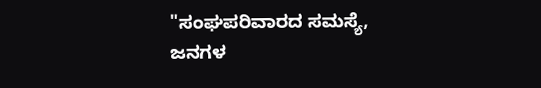"ಸಂಘಪರಿವಾರದ ಸಮಸ್ಯೆ, ಜನಗಳ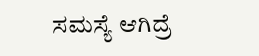ಸಮಸ್ಯೆ ಆಗಿದ್ರೆ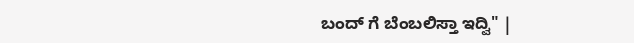ಬಂದ್ ಗೆ ಬೆಂಬಲಿಸ್ತಾ ಇದ್ವಿ" |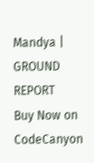Mandya | GROUND REPORT
Buy Now on CodeCanyon